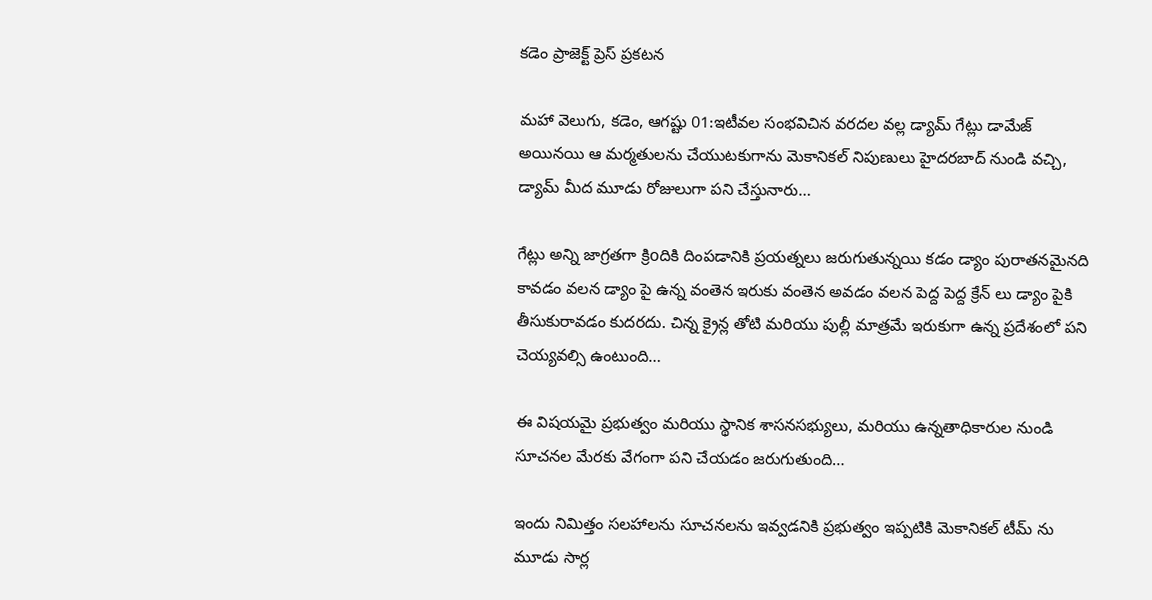కడెం ప్రాజెక్ట్ ప్రెస్ ప్రకటన

మహా వెలుగు, కడెం, ఆగష్టు 01:ఇటీవల సంభవిచిన వరదల వల్ల డ్యామ్ గేట్లు డామేజ్ అయినయి ఆ మర్మతులను చేయుటకుగాను మెకానికల్ నిపుణులు హైదరబాద్ నుండి వచ్చి, డ్యామ్ మీద మూడు రోజులుగా పని చేస్తునారు…

గేట్లు అన్ని జాగ్రతగా క్రిoదికి దింపడానికి ప్రయత్నలు జరుగుతున్నయి కడం డ్యాం పురాతనమైనది కావడం వలన డ్యాం పై ఉన్న వంతెన ఇరుకు వంతెన అవడం వలన పెద్ద పెద్ద క్రేన్ లు డ్యాం పైకి తీసుకురావడం కుదరదు. చిన్న క్రైన్ల తోటి మరియు పుల్లీ మాత్రమే ఇరుకుగా ఉన్న ప్రదేశంలో పని చెయ్యవల్సి ఉంటుంది…

ఈ విషయమై ప్రభుత్వం మరియు స్థానిక శాసనసభ్యులు, మరియు ఉన్నతాధికారుల నుండి సూచనల మేరకు వేగంగా పని చేయడం జరుగుతుంది…

ఇందు నిమిత్తం సలహాలను సూచనలను ఇవ్వడనికి ప్రభుత్వం ఇప్పటికి మెకానికల్ టీమ్ ను మూడు సార్ల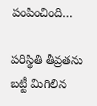పంపించింది…

పరిస్థితి తీవ్రతను బట్టీ మిగిలిన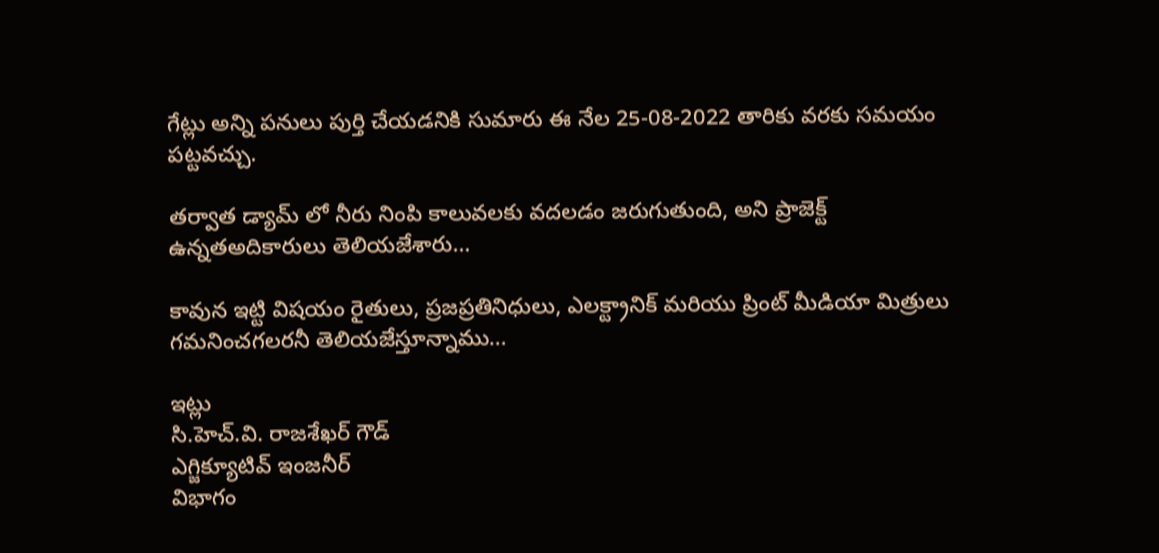గేట్లు అన్ని పనులు పుర్తి చేయడనికి సుమారు ఈ నేల 25-08-2022 తారికు వరకు సమయం పట్టవచ్చు.

తర్వాత డ్యామ్ లో నీరు నింపి కాలువలకు వదలడం జరుగుతుంది, అని ప్రాజెక్ట్ ఉన్నతఅదికారులు తెలియజేశారు…

కావున ఇట్టి విషయం రైతులు, ప్రజప్రతినిధులు, ఎలక్ట్రానిక్ మరియు ప్రింట్ మీడియా మిత్రులు గమనించగలరనీ తెలియజేస్తూన్నాము…

ఇట్లు
సి.హెచ్.వి. రాజశేఖర్ గౌడ్
ఎగ్జిక్యూటివ్ ఇంజనీర్
విభాగం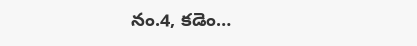నం.4, కడెం…